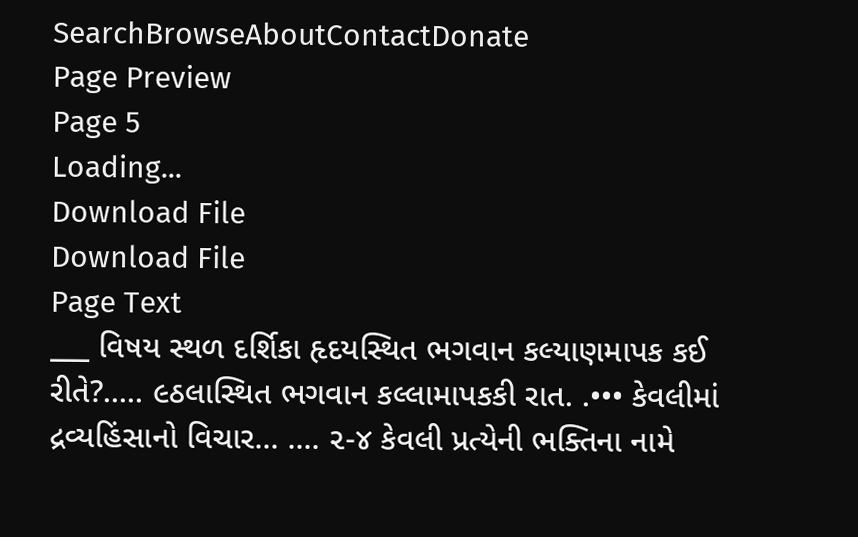SearchBrowseAboutContactDonate
Page Preview
Page 5
Loading...
Download File
Download File
Page Text
___ વિષય સ્થળ દર્શિકા હૃદયસ્થિત ભગવાન કલ્યાણમાપક કઈ રીતે?..... ૯ઠલાસ્થિત ભગવાન કલ્લામાપકકી રાત. .••• કેવલીમાં દ્રવ્યહિંસાનો વિચાર... .... ૨-૪ કેવલી પ્રત્યેની ભક્તિના નામે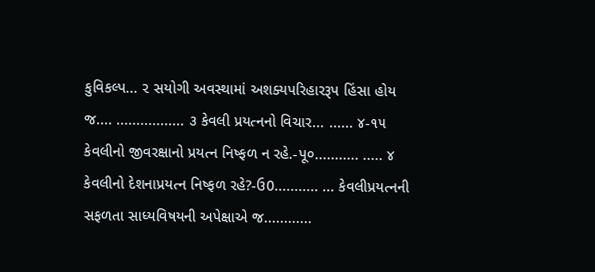કુવિકલ્પ... ૨ સયોગી અવસ્થામાં અશક્યપરિહારરૂપ હિંસા હોય જ.... ................. ૩ કેવલી પ્રયત્નનો વિચાર... ...... ૪-૧૫ કેવલીનો જીવરક્ષાનો પ્રયત્ન નિષ્ફળ ન રહે.-પૂ૦........... ..... ૪ કેવલીનો દેશનાપ્રયત્ન નિષ્ફળ રહે?-ઉ0........... ... કેવલીપ્રયત્નની સફળતા સાધ્યવિષયની અપેક્ષાએ જ............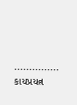............... કાયપ્રયત્ન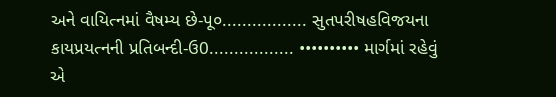અને વાયિત્નમાં વૈષમ્ય છે-પૂ૦................. સુતપરીષહવિજયના કાયપ્રયત્નની પ્રતિબન્દી-ઉ0................. •••••••••• માર્ગમાં રહેવું એ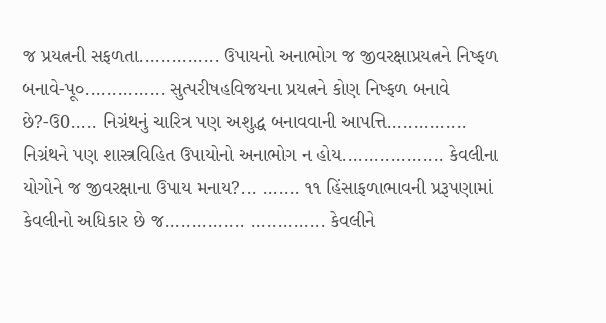જ પ્રયત્નની સફળતા............... ઉપાયનો અનાભોગ જ જીવરક્ષાપ્રયત્નને નિષ્ફળ બનાવે-પૂ૦............... સુત્પરીષહવિજયના પ્રયત્નને કોણ નિષ્ફળ બનાવે છે?-ઉ0..... નિગ્રંથનું ચારિત્ર પણ અશુદ્ધ બનાવવાની આપત્તિ............... નિગ્રંથને પણ શાસ્ત્રવિહિત ઉપાયોનો અનાભોગ ન હોય................... કેવલીના યોગોને જ જીવરક્ષાના ઉપાય મનાય?... ....... ૧૧ હિંસાફળાભાવની પ્રરૂપણામાં કેવલીનો અધિકાર છે જ............... .............. કેવલીને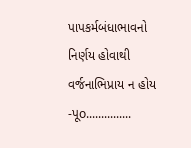પાપકર્મબંધાભાવનો નિર્ણય હોવાથી વર્જનાભિપ્રાય ન હોય -પૂo...............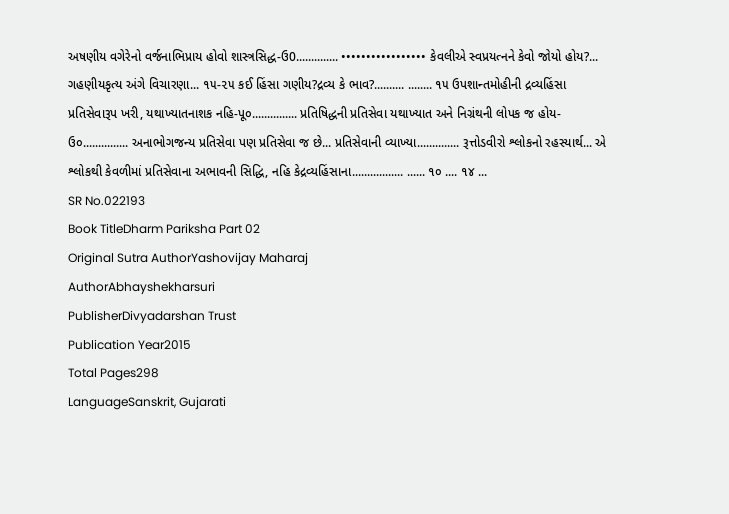અષણીય વગેરેનો વર્જનાભિપ્રાય હોવો શાસ્ત્રસિદ્ધ-ઉ0.............. ••••••••••••••••• કેવલીએ સ્વપ્રયત્નને કેવો જોયો હોય?... ગહણીયકૃત્ય અંગે વિચારણા... ૧૫-૨૫ કઈ હિંસા ગણીય?દ્રવ્ય કે ભાવ?.......... ........ ૧૫ ઉપશાન્તમોહીની દ્રવ્યહિંસા પ્રતિસેવારૂપ ખરી, યથાખ્યાતનાશક નહિ-પૂ૦............... પ્રતિષિદ્ધની પ્રતિસેવા યથાખ્યાત અને નિગ્રંથની લોપક જ હોય-ઉ૦............... અનાભોગજન્ય પ્રતિસેવા પણ પ્રતિસેવા જ છે... પ્રતિસેવાની વ્યાખ્યા.............. રૂત્તોડવીરો શ્લોકનો રહસ્યાર્થ... એ શ્લોકથી કેવળીમાં પ્રતિસેવાના અભાવની સિદ્ધિ, નહિ કેદ્રવ્યહિંસાના................. ...... ૧૦ .... ૧૪ ...
SR No.022193
Book TitleDharm Pariksha Part 02
Original Sutra AuthorYashovijay Maharaj
AuthorAbhayshekharsuri
PublisherDivyadarshan Trust
Publication Year2015
Total Pages298
LanguageSanskrit, Gujarati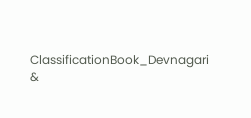ClassificationBook_Devnagari &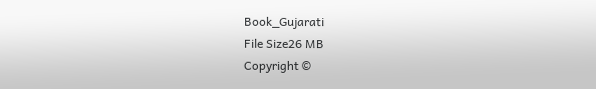Book_Gujarati
File Size26 MB
Copyright ©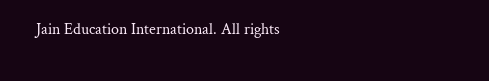Jain Education International. All rights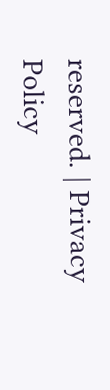reserved. | Privacy Policy